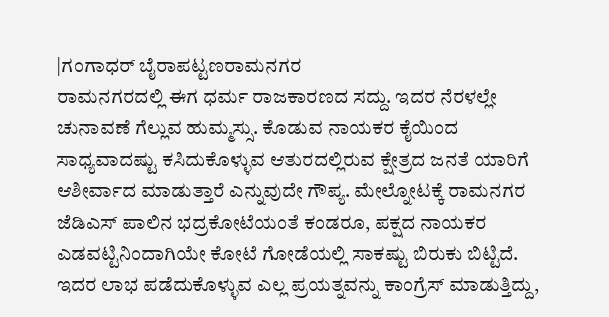|ಗಂಗಾಧರ್ ಬೈರಾಪಟ್ಟಣರಾಮನಗರ
ರಾಮನಗರದಲ್ಲಿ ಈಗ ಧರ್ಮ ರಾಜಕಾರಣದ ಸದ್ದು. ಇದರ ನೆರಳಲ್ಲೇ ಚುನಾವಣೆ ಗೆಲ್ಲುವ ಹುಮ್ಮಸ್ಸು. ಕೊಡುವ ನಾಯಕರ ಕೈಯಿಂದ ಸಾಧ್ಯವಾದಷ್ಟು ಕಸಿದುಕೊಳ್ಳುವ ಆತುರದಲ್ಲಿರುವ ಕ್ಷೇತ್ರದ ಜನತೆ ಯಾರಿಗೆ ಆಶೀರ್ವಾದ ಮಾಡುತ್ತಾರೆ ಎನ್ನುವುದೇ ಗೌಪ್ಯ. ಮೇಲ್ನೋಟಕ್ಕೆ ರಾಮನಗರ ಜೆಡಿಎಸ್ ಪಾಲಿನ ಭದ್ರಕೋಟೆಯಂತೆ ಕಂಡರೂ, ಪಕ್ಷದ ನಾಯಕರ ಎಡವಟ್ಟಿನಿಂದಾಗಿಯೇ ಕೋಟೆ ಗೋಡೆಯಲ್ಲಿ ಸಾಕಷ್ಟು ಬಿರುಕು ಬಿಟ್ಟಿದೆ. ಇದರ ಲಾಭ ಪಡೆದುಕೊಳ್ಳುವ ಎಲ್ಲ ಪ್ರಯತ್ನವನ್ನು ಕಾಂಗ್ರೆಸ್ ಮಾಡುತ್ತಿದ್ದು,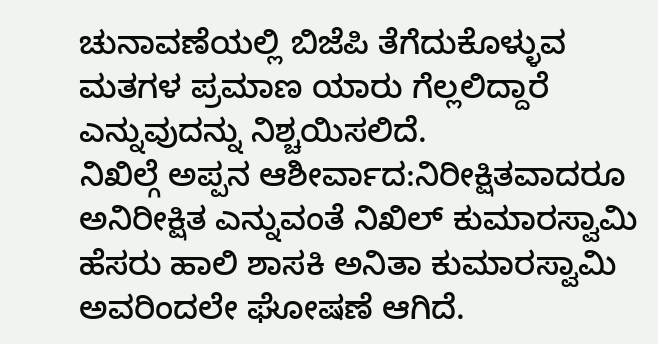ಚುನಾವಣೆಯಲ್ಲಿ ಬಿಜೆಪಿ ತೆಗೆದುಕೊಳ್ಳುವ ಮತಗಳ ಪ್ರಮಾಣ ಯಾರು ಗೆಲ್ಲಲಿದ್ದಾರೆ ಎನ್ನುವುದನ್ನು ನಿಶ್ಚಯಿಸಲಿದೆ.
ನಿಖಿಲ್ಗೆ ಅಪ್ಪನ ಆಶೀರ್ವಾದ:ನಿರೀಕ್ಷಿತವಾದರೂ ಅನಿರೀಕ್ಷಿತ ಎನ್ನುವಂತೆ ನಿಖಿಲ್ ಕುಮಾರಸ್ವಾಮಿ ಹೆಸರು ಹಾಲಿ ಶಾಸಕಿ ಅನಿತಾ ಕುಮಾರಸ್ವಾಮಿ ಅವರಿಂದಲೇ ಘೋಷಣೆ ಆಗಿದೆ.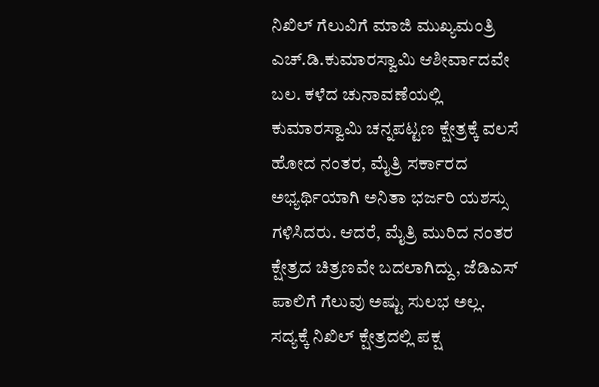ನಿಖಿಲ್ ಗೆಲುವಿಗೆ ಮಾಜಿ ಮುಖ್ಯಮಂತ್ರಿ ಎಚ್.ಡಿ.ಕುಮಾರಸ್ವಾಮಿ ಆಶೀರ್ವಾದವೇ ಬಲ. ಕಳೆದ ಚುನಾವಣೆಯಲ್ಲಿ ಕುಮಾರಸ್ವಾಮಿ ಚನ್ನಪಟ್ಟಣ ಕ್ಷೇತ್ರಕ್ಕೆ ವಲಸೆ ಹೋದ ನಂತರ, ಮೈತ್ರಿ ಸರ್ಕಾರದ ಅಭ್ಯರ್ಥಿಯಾಗಿ ಅನಿತಾ ಭರ್ಜರಿ ಯಶಸ್ಸು ಗಳಿಸಿದರು. ಆದರೆ, ಮೈತ್ರಿ ಮುರಿದ ನಂತರ ಕ್ಷೇತ್ರದ ಚಿತ್ರಣವೇ ಬದಲಾಗಿದ್ದು, ಜೆಡಿಎಸ್ ಪಾಲಿಗೆ ಗೆಲುವು ಅಷ್ಟು ಸುಲಭ ಅಲ್ಲ. ಸದ್ಯಕ್ಕೆ ನಿಖಿಲ್ ಕ್ಷೇತ್ರದಲ್ಲಿ ಪಕ್ಷ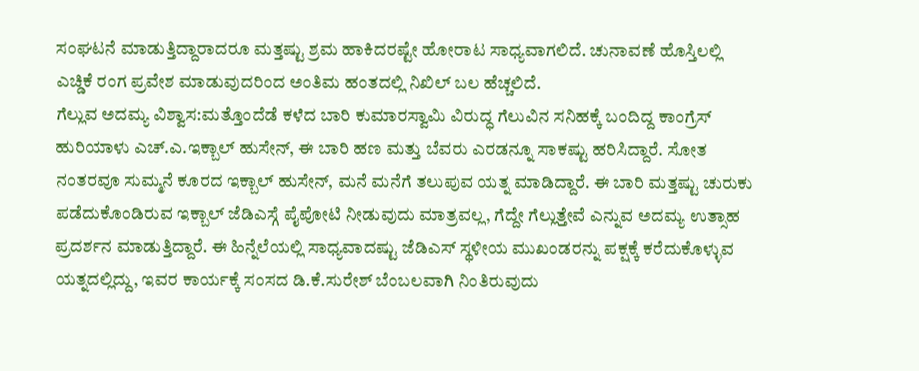ಸಂಘಟನೆ ಮಾಡುತ್ತಿದ್ದಾರಾದರೂ ಮತ್ತಷ್ಟು ಶ್ರಮ ಹಾಕಿದರಷ್ಟೇ ಹೋರಾಟ ಸಾಧ್ಯವಾಗಲಿದೆ. ಚುನಾವಣೆ ಹೊಸ್ತಿಲಲ್ಲಿ ಎಚ್ಡಿಕೆ ರಂಗ ಪ್ರವೇಶ ಮಾಡುವುದರಿಂದ ಅಂತಿಮ ಹಂತದಲ್ಲಿ ನಿಖಿಲ್ ಬಲ ಹೆಚ್ಚಲಿದೆ.
ಗೆಲ್ಲುವ ಅದಮ್ಯ ವಿಶ್ವಾಸ:ಮತ್ತೊಂದೆಡೆ ಕಳೆದ ಬಾರಿ ಕುಮಾರಸ್ವಾಮಿ ವಿರುದ್ಧ ಗೆಲುವಿನ ಸನಿಹಕ್ಕೆ ಬಂದಿದ್ದ ಕಾಂಗ್ರೆಸ್ ಹುರಿಯಾಳು ಎಚ್.ಎ.ಇಕ್ಬಾಲ್ ಹುಸೇನ್, ಈ ಬಾರಿ ಹಣ ಮತ್ತು ಬೆವರು ಎರಡನ್ನೂ ಸಾಕಷ್ಟು ಹರಿಸಿದ್ದಾರೆ. ಸೋತ ನಂತರವೂ ಸುಮ್ಮನೆ ಕೂರದ ಇಕ್ಬಾಲ್ ಹುಸೇನ್, ಮನೆ ಮನೆಗೆ ತಲುಪುವ ಯತ್ನ ಮಾಡಿದ್ದಾರೆ. ಈ ಬಾರಿ ಮತ್ತಷ್ಟು ಚುರುಕು ಪಡೆದುಕೊಂಡಿರುವ ಇಕ್ಬಾಲ್ ಜೆಡಿಎಸ್ಗೆ ಪೈಪೋಟಿ ನೀಡುವುದು ಮಾತ್ರವಲ್ಲ, ಗೆದ್ದೇ ಗೆಲ್ಲುತ್ತೇವೆ ಎನ್ನುವ ಅದಮ್ಯ ಉತ್ಸಾಹ ಪ್ರದರ್ಶನ ಮಾಡುತ್ತಿದ್ದಾರೆ. ಈ ಹಿನ್ನೆಲೆಯಲ್ಲಿ ಸಾಧ್ಯವಾದಷ್ಟು ಜೆಡಿಎಸ್ ಸ್ಥಳೀಯ ಮುಖಂಡರನ್ನು ಪಕ್ಷಕ್ಕೆ ಕರೆದುಕೊಳ್ಳುವ ಯತ್ನದಲ್ಲಿದ್ದು, ಇವರ ಕಾರ್ಯಕ್ಕೆ ಸಂಸದ ಡಿ.ಕೆ.ಸುರೇಶ್ ಬೆಂಬಲವಾಗಿ ನಿಂತಿರುವುದು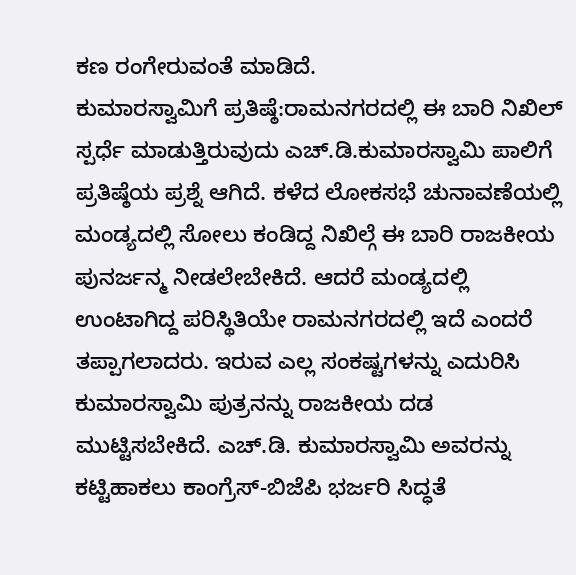ಕಣ ರಂಗೇರುವಂತೆ ಮಾಡಿದೆ.
ಕುಮಾರಸ್ವಾಮಿಗೆ ಪ್ರತಿಷ್ಠೆ:ರಾಮನಗರದಲ್ಲಿ ಈ ಬಾರಿ ನಿಖಿಲ್ ಸ್ಪರ್ಧೆ ಮಾಡುತ್ತಿರುವುದು ಎಚ್.ಡಿ.ಕುಮಾರಸ್ವಾಮಿ ಪಾಲಿಗೆ ಪ್ರತಿಷ್ಠೆಯ ಪ್ರಶ್ನೆ ಆಗಿದೆ. ಕಳೆದ ಲೋಕಸಭೆ ಚುನಾವಣೆಯಲ್ಲಿ ಮಂಡ್ಯದಲ್ಲಿ ಸೋಲು ಕಂಡಿದ್ದ ನಿಖಿಲ್ಗೆ ಈ ಬಾರಿ ರಾಜಕೀಯ ಪುನರ್ಜನ್ಮ ನೀಡಲೇಬೇಕಿದೆ. ಆದರೆ ಮಂಡ್ಯದಲ್ಲಿ ಉಂಟಾಗಿದ್ದ ಪರಿಸ್ಥಿತಿಯೇ ರಾಮನಗರದಲ್ಲಿ ಇದೆ ಎಂದರೆ ತಪ್ಪಾಗಲಾದರು. ಇರುವ ಎಲ್ಲ ಸಂಕಷ್ಟಗಳನ್ನು ಎದುರಿಸಿ ಕುಮಾರಸ್ವಾಮಿ ಪುತ್ರನನ್ನು ರಾಜಕೀಯ ದಡ ಮುಟ್ಟಿಸಬೇಕಿದೆ. ಎಚ್.ಡಿ. ಕುಮಾರಸ್ವಾಮಿ ಅವರನ್ನು ಕಟ್ಟಿಹಾಕಲು ಕಾಂಗ್ರೆಸ್-ಬಿಜೆಪಿ ಭರ್ಜರಿ ಸಿದ್ಧತೆ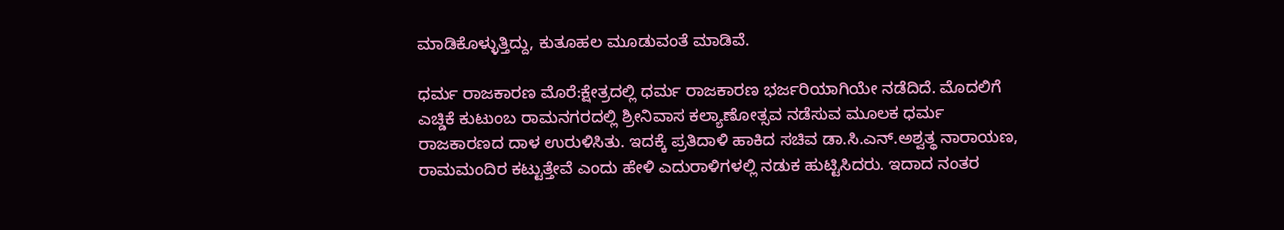ಮಾಡಿಕೊಳ್ಳುತ್ತಿದ್ದು, ಕುತೂಹಲ ಮೂಡುವಂತೆ ಮಾಡಿವೆ.

ಧರ್ಮ ರಾಜಕಾರಣ ಮೊರೆ:ಕ್ಷೇತ್ರದಲ್ಲಿ ಧರ್ಮ ರಾಜಕಾರಣ ಭರ್ಜರಿಯಾಗಿಯೇ ನಡೆದಿದೆ. ಮೊದಲಿಗೆ ಎಚ್ಡಿಕೆ ಕುಟುಂಬ ರಾಮನಗರದಲ್ಲಿ ಶ್ರೀನಿವಾಸ ಕಲ್ಯಾಣೋತ್ಸವ ನಡೆಸುವ ಮೂಲಕ ಧರ್ಮ ರಾಜಕಾರಣದ ದಾಳ ಉರುಳಿಸಿತು. ಇದಕ್ಕೆ ಪ್ರತಿದಾಳಿ ಹಾಕಿದ ಸಚಿವ ಡಾ.ಸಿ.ಎನ್.ಅಶ್ವತ್ಥ ನಾರಾಯಣ, ರಾಮಮಂದಿರ ಕಟ್ಟುತ್ತೇವೆ ಎಂದು ಹೇಳಿ ಎದುರಾಳಿಗಳಲ್ಲಿ ನಡುಕ ಹುಟ್ಟಿಸಿದರು. ಇದಾದ ನಂತರ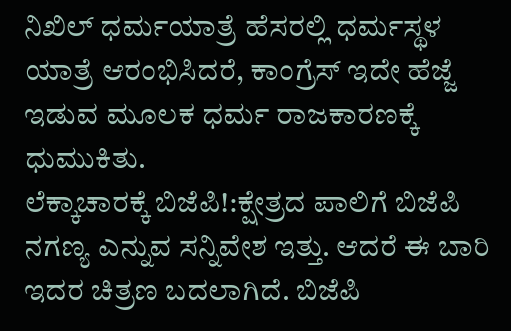ನಿಖಿಲ್ ಧರ್ಮಯಾತ್ರೆ ಹೆಸರಲ್ಲಿ ಧರ್ಮಸ್ಥಳ ಯಾತ್ರೆ ಆರಂಭಿಸಿದರೆ, ಕಾಂಗ್ರೆಸ್ ಇದೇ ಹೆಜ್ಜೆ ಇಡುವ ಮೂಲಕ ಧರ್ಮ ರಾಜಕಾರಣಕ್ಕೆ ಧುಮುಕಿತು.
ಲೆಕ್ಕಾಚಾರಕ್ಕೆ ಬಿಜೆಪಿ!:ಕ್ಷೇತ್ರದ ಪಾಲಿಗೆ ಬಿಜೆಪಿ ನಗಣ್ಯ ಎನ್ನುವ ಸನ್ನಿವೇಶ ಇತ್ತು. ಆದರೆ ಈ ಬಾರಿ ಇದರ ಚಿತ್ರಣ ಬದಲಾಗಿದೆ. ಬಿಜೆಪಿ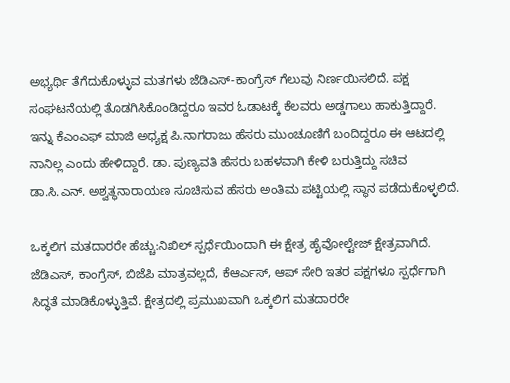ಅಭ್ಯರ್ಥಿ ತೆಗೆದುಕೊಳ್ಳುವ ಮತಗಳು ಜೆಡಿಎಸ್-ಕಾಂಗ್ರೆಸ್ ಗೆಲುವು ನಿರ್ಣಯಿಸಲಿದೆ. ಪಕ್ಷ ಸಂಘಟನೆಯಲ್ಲಿ ತೊಡಗಿಸಿಕೊಂಡಿದ್ದರೂ ಇವರ ಓಡಾಟಕ್ಕೆ ಕೆಲವರು ಅಡ್ಡಗಾಲು ಹಾಕುತ್ತಿದ್ದಾರೆ. ಇನ್ನು ಕೆಎಂಎಫ್ ಮಾಜಿ ಅಧ್ಯಕ್ಷ ಪಿ.ನಾಗರಾಜು ಹೆಸರು ಮುಂಚೂಣಿಗೆ ಬಂದಿದ್ದರೂ ಈ ಆಟದಲ್ಲಿ ನಾನಿಲ್ಲ ಎಂದು ಹೇಳಿದ್ದಾರೆ. ಡಾ. ಪುಣ್ಯವತಿ ಹೆಸರು ಬಹಳವಾಗಿ ಕೇಳಿ ಬರುತ್ತಿದ್ದು ಸಚಿವ ಡಾ.ಸಿ.ಎನ್. ಅಶ್ವತ್ಥನಾರಾಯಣ ಸೂಚಿಸುವ ಹೆಸರು ಅಂತಿಮ ಪಟ್ಟಿಯಲ್ಲಿ ಸ್ಥಾನ ಪಡೆದುಕೊಳ್ಳಲಿದೆ.

ಒಕ್ಕಲಿಗ ಮತದಾರರೇ ಹೆಚ್ಚು:ನಿಖಿಲ್ ಸ್ಪರ್ಧೆಯಿಂದಾಗಿ ಈ ಕ್ಷೇತ್ರ ಹೈವೋಲ್ಟೇಜ್ ಕ್ಷೇತ್ರವಾಗಿದೆ. ಜೆಡಿಎಸ್, ಕಾಂಗ್ರೆಸ್, ಬಿಜೆಪಿ ಮಾತ್ರವಲ್ಲದೆ, ಕೆಆರ್ಎಸ್, ಆಪ್ ಸೇರಿ ಇತರ ಪಕ್ಷಗಳೂ ಸ್ಪರ್ಧೆಗಾಗಿ ಸಿದ್ಧತೆ ಮಾಡಿಕೊಳ್ಳುತ್ತಿವೆ. ಕ್ಷೇತ್ರದಲ್ಲಿ ಪ್ರಮುಖವಾಗಿ ಒಕ್ಕಲಿಗ ಮತದಾರರೇ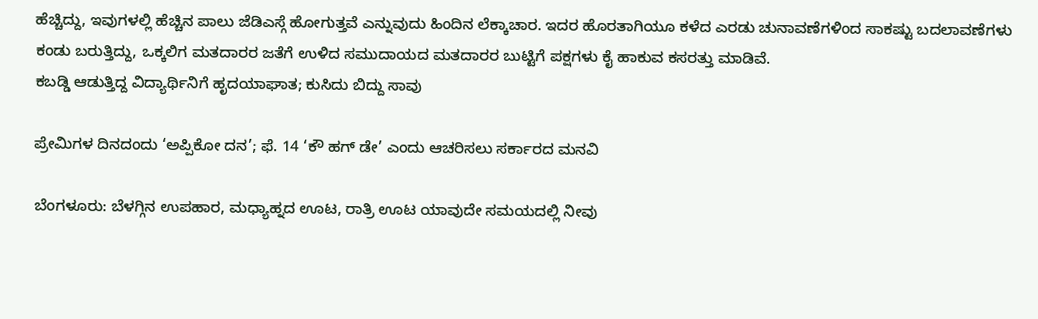ಹೆಚ್ಚಿದ್ದು, ಇವುಗಳಲ್ಲಿ ಹೆಚ್ಚಿನ ಪಾಲು ಜೆಡಿಎಸ್ಗೆ ಹೋಗುತ್ತವೆ ಎನ್ನುವುದು ಹಿಂದಿನ ಲೆಕ್ಕಾಚಾರ. ಇದರ ಹೊರತಾಗಿಯೂ ಕಳೆದ ಎರಡು ಚುನಾವಣೆಗಳಿಂದ ಸಾಕಷ್ಟು ಬದಲಾವಣೆಗಳು ಕಂಡು ಬರುತ್ತಿದ್ದು, ಒಕ್ಕಲಿಗ ಮತದಾರರ ಜತೆಗೆ ಉಳಿದ ಸಮುದಾಯದ ಮತದಾರರ ಬುಟ್ಟಿಗೆ ಪಕ್ಷಗಳು ಕೈ ಹಾಕುವ ಕಸರತ್ತು ಮಾಡಿವೆ.
ಕಬಡ್ಡಿ ಆಡುತ್ತಿದ್ದ ವಿದ್ಯಾರ್ಥಿನಿಗೆ ಹೃದಯಾಘಾತ; ಕುಸಿದು ಬಿದ್ದು ಸಾವು

ಪ್ರೇಮಿಗಳ ದಿನದಂದು ‘ಅಪ್ಪಿಕೋ ದನ’; ಫೆ. 14 ‘ಕೌ ಹಗ್ ಡೇ’ ಎಂದು ಆಚರಿಸಲು ಸರ್ಕಾರದ ಮನವಿ

ಬೆಂಗಳೂರು: ಬೆಳಗ್ಗಿನ ಉಪಹಾರ, ಮಧ್ಯಾಹ್ನದ ಊಟ, ರಾತ್ರಿ ಊಟ ಯಾವುದೇ ಸಮಯದಲ್ಲಿ ನೀವು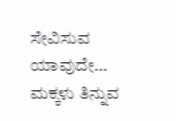ಸೇವಿಸುವ ಯಾವುದೇ…
ಮಕ್ಕಳು ತಿನ್ನುವ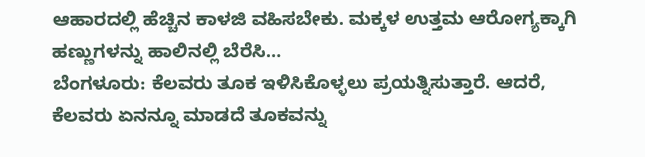ಆಹಾರದಲ್ಲಿ ಹೆಚ್ಚಿನ ಕಾಳಜಿ ವಹಿಸಬೇಕು. ಮಕ್ಕಳ ಉತ್ತಮ ಆರೋಗ್ಯಕ್ಕಾಗಿ ಹಣ್ಣುಗಳನ್ನು ಹಾಲಿನಲ್ಲಿ ಬೆರೆಸಿ…
ಬೆಂಗಳೂರು: ಕೆಲವರು ತೂಕ ಇಳಿಸಿಕೊಳ್ಳಲು ಪ್ರಯತ್ನಿಸುತ್ತಾರೆ. ಆದರೆ, ಕೆಲವರು ಏನನ್ನೂ ಮಾಡದೆ ತೂಕವನ್ನು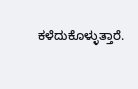ಕಳೆದುಕೊಳ್ಳುತ್ತಾರೆ.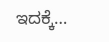ಇದಕ್ಕೆ…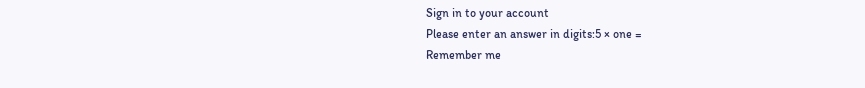Sign in to your account
Please enter an answer in digits:5 × one =
Remember me